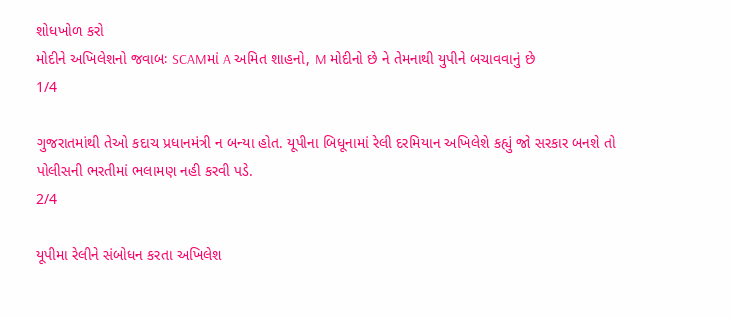શોધખોળ કરો
મોદીને અખિલેશનો જવાબઃ SCAMમાં A અમિત શાહનો, M મોદીનો છે ને તેમનાથી યુપીને બચાવવાનું છે
1/4

ગુજરાતમાંથી તેઓ કદાચ પ્રધાનમંત્રી ન બન્યા હોત. યૂપીના બિધૂનામાં રેલી દરમિયાન અખિલેશે કહ્યું જો સરકાર બનશે તો પોલીસની ભરતીમાં ભલામણ નહી કરવી પડે.
2/4

યૂપીમા રેલીને સંબોધન કરતા અખિલેશ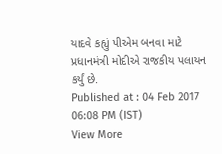યાદવે કહ્યું પીએમ બનવા માટે પ્રધાનમંત્રી મોદીએ રાજકીય પલાયન કર્યું છે.
Published at : 04 Feb 2017 06:08 PM (IST)
View More